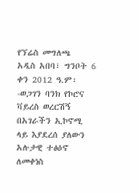የኘሬስ መግለጫ
አዲስ አበባ፣ ግንቦት 6 ቀን 2012 ዓ.ም፡-ወጋገን ባንክ የኮሮና ቫይረስ ወረርሽኝ በአገራችን ኢኮኖሚ ላይ እያደረሰ ያለውን አሉታዊ ተፅዕኖ ለመቀነስ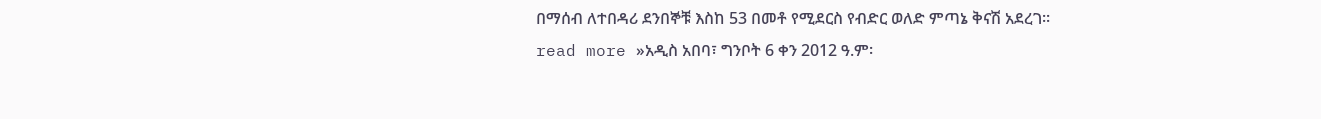በማሰብ ለተበዳሪ ደንበኞቹ እስከ 53 በመቶ የሚደርስ የብድር ወለድ ምጣኔ ቅናሽ አደረገ፡፡
read more »አዲስ አበባ፣ ግንቦት 6 ቀን 2012 ዓ.ም፡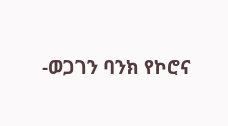-ወጋገን ባንክ የኮሮና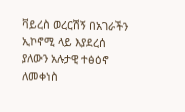ቫይረስ ወረርሽኝ በአገራችን ኢኮኖሚ ላይ እያደረሰ ያለውን አሉታዊ ተፅዕኖ ለመቀነስ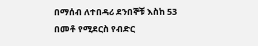በማሰብ ለተበዳሪ ደንበኞቹ እስከ 53 በመቶ የሚደርስ የብድር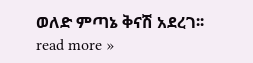ወለድ ምጣኔ ቅናሽ አደረገ፡፡
read more »